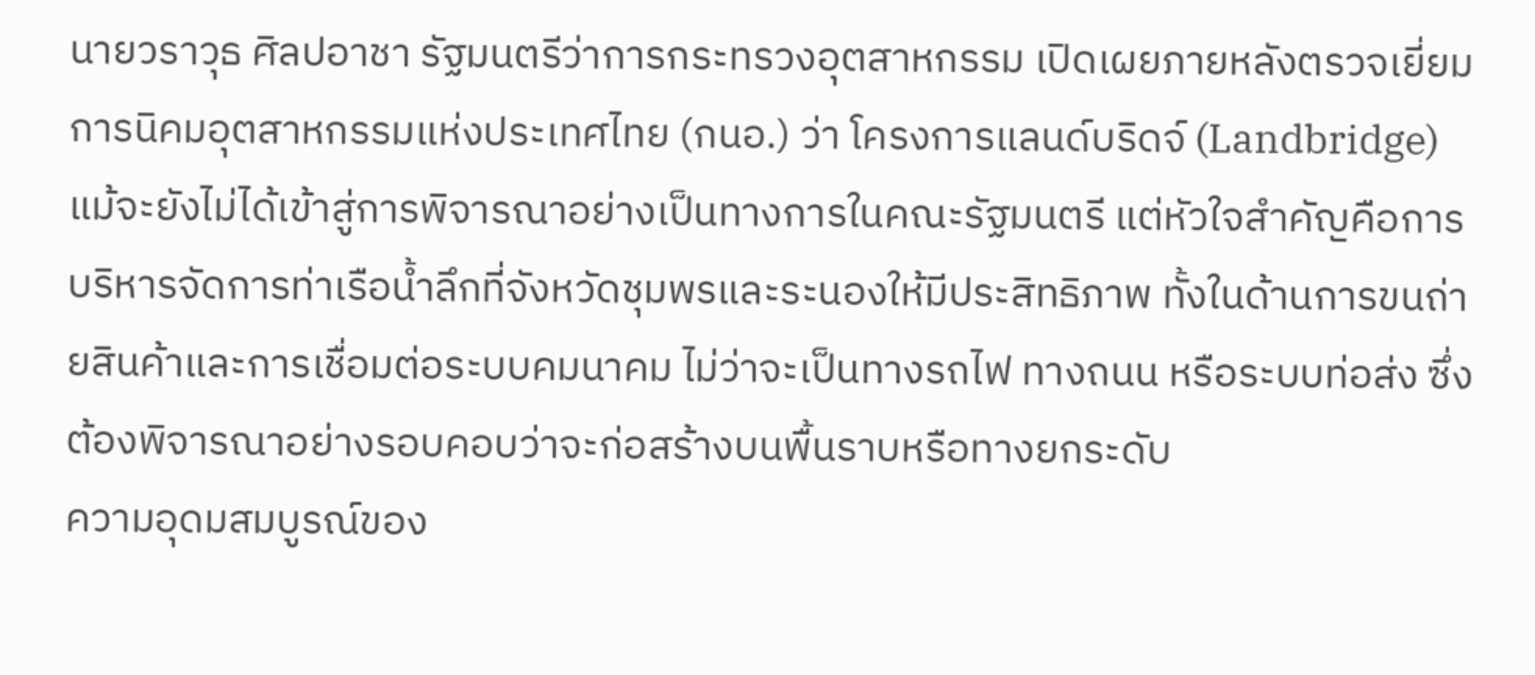นายวราวุธ ศิลปอาชา รัฐมนตรีว่าการกระทรวงอุตสาหกรรม เปิดเผยภายหลังตรวจเยี่ยมการนิคมอุตสาหกรรมแห่งประเทศไทย (กนอ.) ว่า โครงการแลนด์บริดจ์ (Landbridge) แม้จะยังไม่ได้เข้าสู่การพิจารณาอย่างเป็นทางการในคณะรัฐมนตรี แต่หัวใจสำคัญคือการบริหารจัดการท่าเรือน้ำลึกที่จังหวัดชุมพรและระนองให้มีประสิทธิภาพ ทั้งในด้านการขนถ่ายสินค้าและการเชื่อมต่อระบบคมนาคม ไม่ว่าจะเป็นทางรถไฟ ทางถนน หรือระบบท่อส่ง ซึ่งต้องพิจารณาอย่างรอบคอบว่าจะก่อสร้างบนพื้นราบหรือทางยกระดับ
ความอุดมสมบูรณ์ของ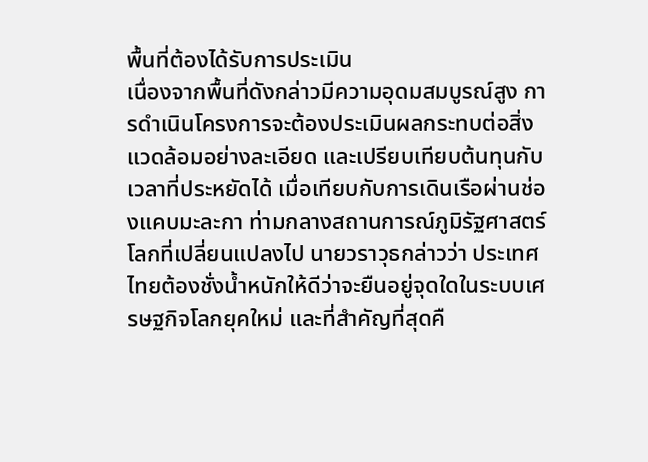พื้นที่ต้องได้รับการประเมิน
เนื่องจากพื้นที่ดังกล่าวมีความอุดมสมบูรณ์สูง การดำเนินโครงการจะต้องประเมินผลกระทบต่อสิ่งแวดล้อมอย่างละเอียด และเปรียบเทียบต้นทุนกับเวลาที่ประหยัดได้ เมื่อเทียบกับการเดินเรือผ่านช่องแคบมะละกา ท่ามกลางสถานการณ์ภูมิรัฐศาสตร์โลกที่เปลี่ยนแปลงไป นายวราวุธกล่าวว่า ประเทศไทยต้องชั่งน้ำหนักให้ดีว่าจะยืนอยู่จุดใดในระบบเศรษฐกิจโลกยุคใหม่ และที่สำคัญที่สุดคื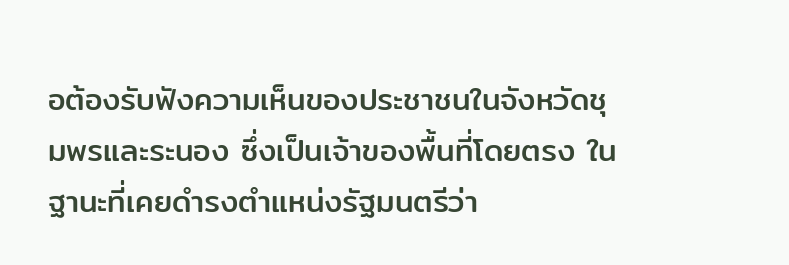อต้องรับฟังความเห็นของประชาชนในจังหวัดชุมพรและระนอง ซึ่งเป็นเจ้าของพื้นที่โดยตรง ในฐานะที่เคยดำรงตำแหน่งรัฐมนตรีว่า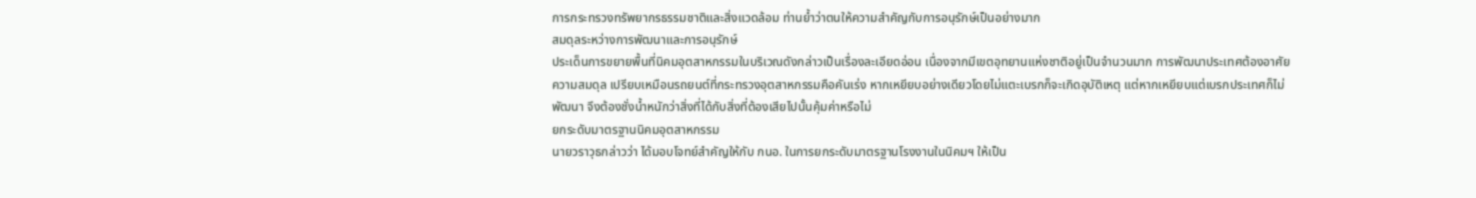การกระทรวงทรัพยากรธรรมชาติและสิ่งแวดล้อม ท่านย้ำว่าตนให้ความสำคัญกับการอนุรักษ์เป็นอย่างมาก
สมดุลระหว่างการพัฒนาและการอนุรักษ์
ประเด็นการขยายพื้นที่นิคมอุตสาหกรรมในบริเวณดังกล่าวเป็นเรื่องละเอียดอ่อน เนื่องจากมีเขตอุทยานแห่งชาติอยู่เป็นจำนวนมาก การพัฒนาประเทศต้องอาศัยความสมดุล เปรียบเหมือนรถยนต์ที่กระทรวงอุตสาหกรรมคือคันเร่ง หากเหยียบอย่างเดียวโดยไม่แตะเบรกก็จะเกิดอุบัติเหตุ แต่หากเหยียบแต่เบรกประเทศก็ไม่พัฒนา จึงต้องชั่งน้ำหนักว่าสิ่งที่ได้กับสิ่งที่ต้องเสียไปนั้นคุ้มค่าหรือไม่
ยกระดับมาตรฐานนิคมอุตสาหกรรม
นายวราวุธกล่าวว่า ได้มอบโจทย์สำคัญให้กับ กนอ. ในการยกระดับมาตรฐานโรงงานในนิคมฯ ให้เป็น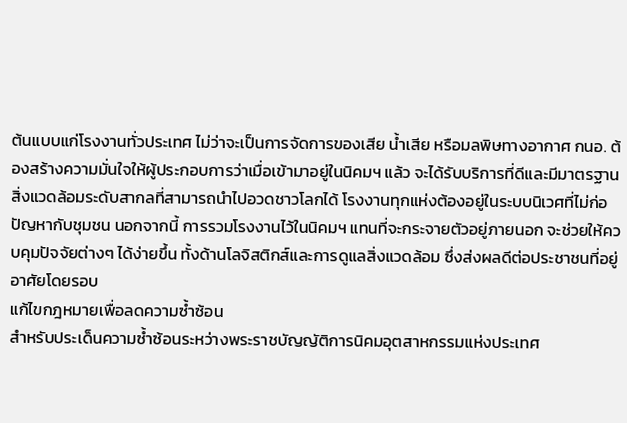ต้นแบบแก่โรงงานทั่วประเทศ ไม่ว่าจะเป็นการจัดการของเสีย น้ำเสีย หรือมลพิษทางอากาศ กนอ. ต้องสร้างความมั่นใจให้ผู้ประกอบการว่าเมื่อเข้ามาอยู่ในนิคมฯ แล้ว จะได้รับบริการที่ดีและมีมาตรฐานสิ่งแวดล้อมระดับสากลที่สามารถนำไปอวดชาวโลกได้ โรงงานทุกแห่งต้องอยู่ในระบบนิเวศที่ไม่ก่อปัญหากับชุมชน นอกจากนี้ การรวมโรงงานไว้ในนิคมฯ แทนที่จะกระจายตัวอยู่ภายนอก จะช่วยให้ควบคุมปัจจัยต่างๆ ได้ง่ายขึ้น ทั้งด้านโลจิสติกส์และการดูแลสิ่งแวดล้อม ซึ่งส่งผลดีต่อประชาชนที่อยู่อาศัยโดยรอบ
แก้ไขกฎหมายเพื่อลดความซ้ำซ้อน
สำหรับประเด็นความซ้ำซ้อนระหว่างพระราชบัญญัติการนิคมอุตสาหกรรมแห่งประเทศ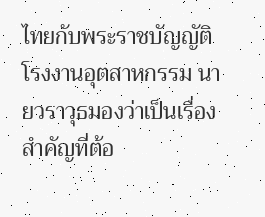ไทยกับพระราชบัญญัติโรงงานอุตสาหกรรม นายวราวุธมองว่าเป็นเรื่องสำคัญที่ต้อ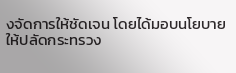งจัดการให้ชัดเจน โดยได้มอบนโยบายให้ปลัดกระทรวง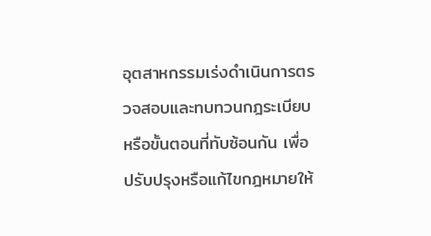อุตสาหกรรมเร่งดำเนินการตรวจสอบและทบทวนกฎระเบียบหรือขั้นตอนที่ทับซ้อนกัน เพื่อปรับปรุงหรือแก้ไขกฎหมายให้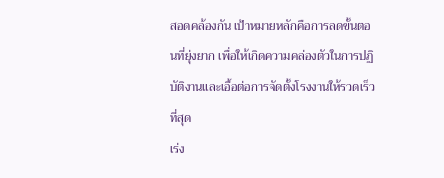สอดคล้องกัน เป้าหมายหลักคือการลดขั้นตอนที่ยุ่งยาก เพื่อให้เกิดความคล่องตัวในการปฏิบัติงานและเอื้อต่อการจัดตั้งโรงงานให้รวดเร็วที่สุด
เร่ง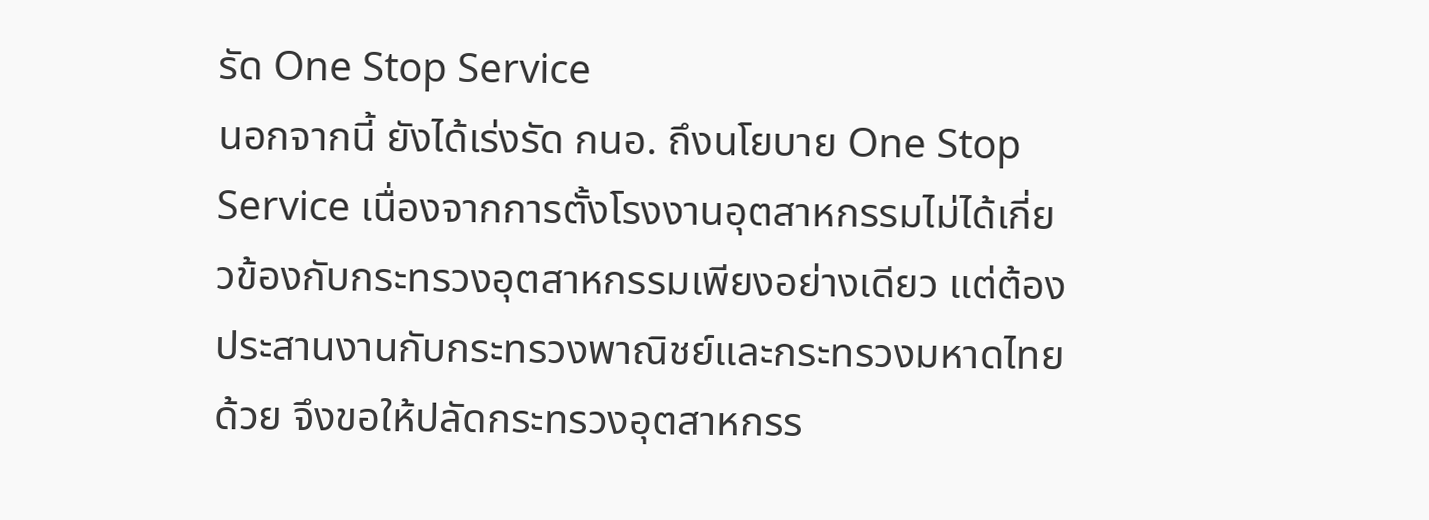รัด One Stop Service
นอกจากนี้ ยังได้เร่งรัด กนอ. ถึงนโยบาย One Stop Service เนื่องจากการตั้งโรงงานอุตสาหกรรมไม่ได้เกี่ยวข้องกับกระทรวงอุตสาหกรรมเพียงอย่างเดียว แต่ต้องประสานงานกับกระทรวงพาณิชย์และกระทรวงมหาดไทยด้วย จึงขอให้ปลัดกระทรวงอุตสาหกรร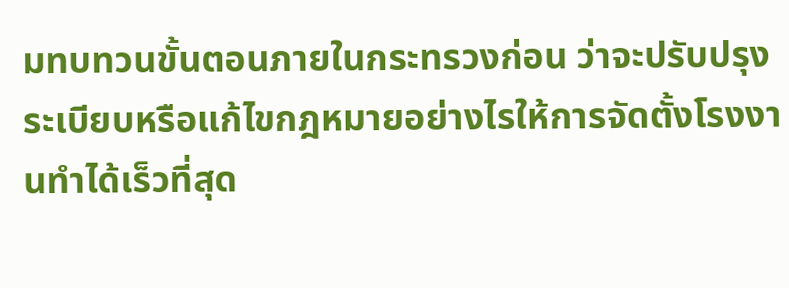มทบทวนขั้นตอนภายในกระทรวงก่อน ว่าจะปรับปรุงระเบียบหรือแก้ไขกฎหมายอย่างไรให้การจัดตั้งโรงงานทำได้เร็วที่สุด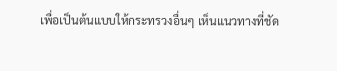เพื่อเป็นต้นแบบให้กระทรวงอื่นๆ เห็นแนวทางที่ชัด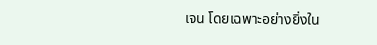เจน โดยเฉพาะอย่างยิ่งใน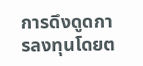การดึงดูดการลงทุนโดยต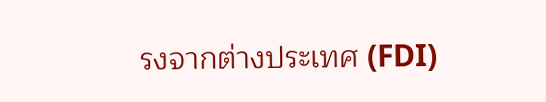รงจากต่างประเทศ (FDI)